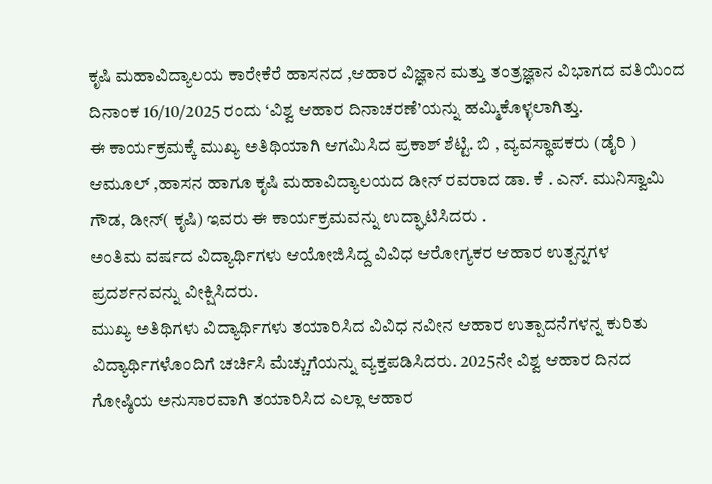ಕೃಷಿ ಮಹಾವಿದ್ಯಾಲಯ ಕಾರೇಕೆರೆ ಹಾಸನದ ,ಆಹಾರ ವಿಜ್ಞಾನ ಮತ್ತು ತಂತ್ರಜ್ಞಾನ ವಿಭಾಗದ ವತಿಯಿಂದ ದಿನಾಂಕ 16/10/2025 ರಂದು ‘ವಿಶ್ವ ಆಹಾರ ದಿನಾಚರಣೆ’ಯನ್ನು ಹಮ್ಮಿಕೊಳ್ಳಲಾಗಿತ್ತು.
ಈ ಕಾರ್ಯಕ್ರಮಕ್ಕೆ ಮುಖ್ಯ ಅತಿಥಿಯಾಗಿ ಆಗಮಿಸಿದ ಪ್ರಕಾಶ್ ಶೆಟ್ಟಿ. ಬಿ , ವ್ಯವಸ್ಥಾಪಕರು (ಡೈರಿ ) ಆಮೂಲ್ ,ಹಾಸನ ಹಾಗೂ ಕೃಷಿ ಮಹಾವಿದ್ಯಾಲಯದ ಡೀನ್ ರವರಾದ ಡಾ. ಕೆ . ಎನ್. ಮುನಿಸ್ವಾಮಿ ಗೌಡ, ಡೀನ್( ಕೃಷಿ) ಇವರು ಈ ಕಾರ್ಯಕ್ರಮವನ್ನು ಉದ್ಘಾಟಿಸಿದರು .
ಅಂತಿಮ ವರ್ಷದ ವಿದ್ಯಾರ್ಥಿಗಳು ಆಯೋಜಿಸಿದ್ದ ವಿವಿಧ ಆರೋಗ್ಯಕರ ಆಹಾರ ಉತ್ಪನ್ನಗಳ ಪ್ರದರ್ಶನವನ್ನು ವೀಕ್ಷಿಸಿದರು.
ಮುಖ್ಯ ಅತಿಥಿಗಳು ವಿದ್ಯಾರ್ಥಿಗಳು ತಯಾರಿಸಿದ ವಿವಿಧ ನವೀನ ಆಹಾರ ಉತ್ಪಾದನೆಗಳನ್ನ ಕುರಿತು ವಿದ್ಯಾರ್ಥಿಗಳೊಂದಿಗೆ ಚರ್ಚಿಸಿ ಮೆಚ್ಚುಗೆಯನ್ನು ವ್ಯಕ್ತಪಡಿಸಿದರು. 2025ನೇ ವಿಶ್ವ ಆಹಾರ ದಿನದ ಗೋಷ್ಠಿಯ ಅನುಸಾರವಾಗಿ ತಯಾರಿಸಿದ ಎಲ್ಲಾ ಆಹಾರ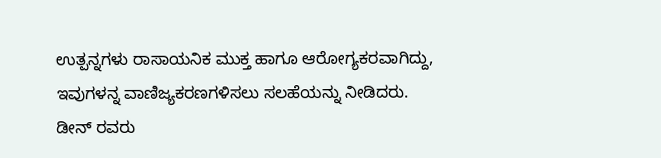ಉತ್ಪನ್ನಗಳು ರಾಸಾಯನಿಕ ಮುಕ್ತ ಹಾಗೂ ಆರೋಗ್ಯಕರವಾಗಿದ್ದು, ಇವುಗಳನ್ನ ವಾಣಿಜ್ಯಕರಣಗಳಿಸಲು ಸಲಹೆಯನ್ನು ನೀಡಿದರು.
ಡೀನ್ ರವರು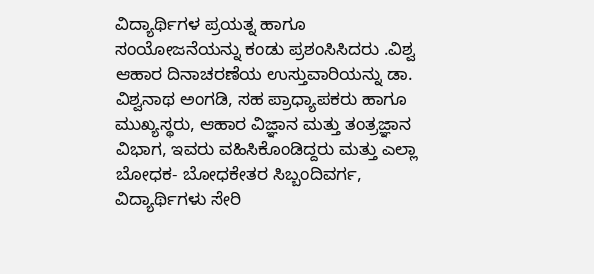ವಿದ್ಯಾರ್ಥಿಗಳ ಪ್ರಯತ್ನ ಹಾಗೂ ಸಂಯೋಜನೆಯನ್ನು ಕಂಡು ಪ್ರಶಂಸಿಸಿದರು .ವಿಶ್ವ ಆಹಾರ ದಿನಾಚರಣೆಯ ಉಸ್ತುವಾರಿಯನ್ನು ಡಾ. ವಿಶ್ವನಾಥ ಅಂಗಡಿ, ಸಹ ಪ್ರಾಧ್ಯಾಪಕರು ಹಾಗೂ ಮುಖ್ಯಸ್ಥರು, ಆಹಾರ ವಿಜ್ಞಾನ ಮತ್ತು ತಂತ್ರಜ್ಞಾನ ವಿಭಾಗ, ಇವರು ವಹಿಸಿಕೊಂಡಿದ್ದರು ಮತ್ತು ಎಲ್ಲಾ ಬೋಧಕ- ಬೋಧಕೇತರ ಸಿಬ್ಬಂದಿವರ್ಗ, ವಿದ್ಯಾರ್ಥಿಗಳು ಸೇರಿ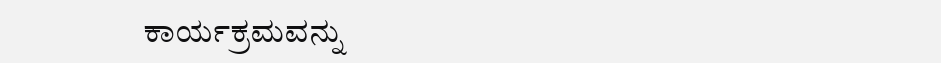ಕಾರ್ಯಕ್ರಮವನ್ನು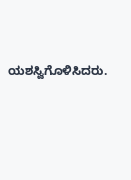ಯಶಸ್ವಿಗೊಳಿಸಿದರು.